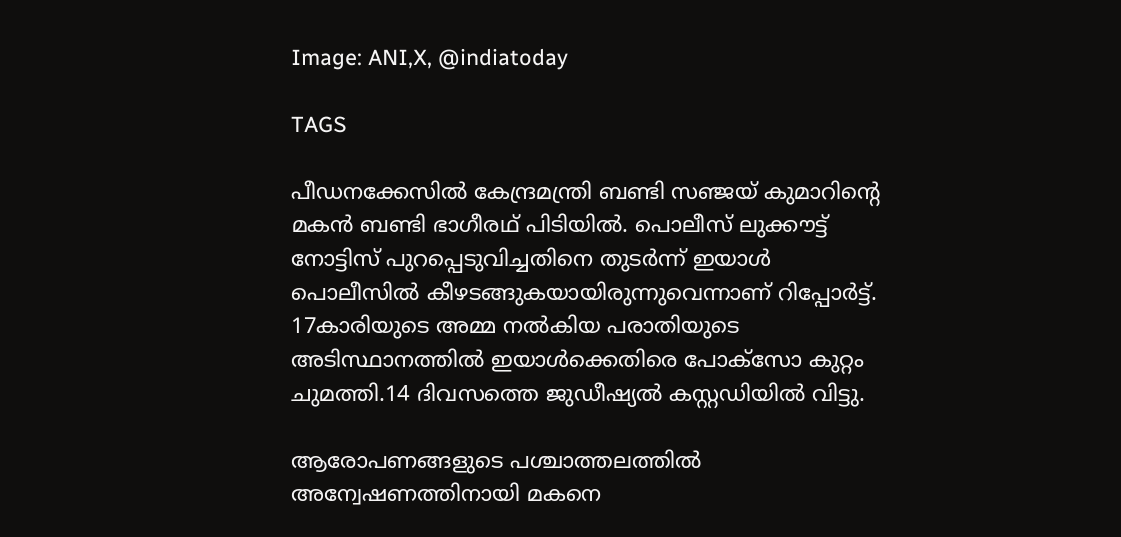Image: ANI,X, @indiatoday

TAGS

പീഡനക്കേസില്‍ കേന്ദ്രമന്ത്രി ബണ്ടി സഞ്ജയ് കുമാറിന്റെ മകൻ ബണ്ടി ഭാഗീരഥ് പിടിയില്‍. പൊലീസ് ലുക്കൗട്ട് നോട്ടിസ് പുറപ്പെടുവിച്ചതിനെ തുടര്‍ന്ന് ഇയാള്‍ പൊലീസില്‍ കീഴടങ്ങുകയായിരുന്നുവെന്നാണ് റിപ്പോര്‍ട്ട്. 17കാരിയുടെ അമ്മ നല്‍കിയ പരാതിയുടെ അടിസ്ഥാനത്തില്‍ ഇയാള്‍ക്കെതിരെ പോക്സോ കുറ്റം ചുമത്തി.14 ദിവസത്തെ ജുഡീഷ്യല്‍ കസ്റ്റഡിയില്‍ വിട്ടു.

ആരോപണങ്ങളുടെ പശ്ചാത്തലത്തില്‍ അന്വേഷണത്തിനായി മകനെ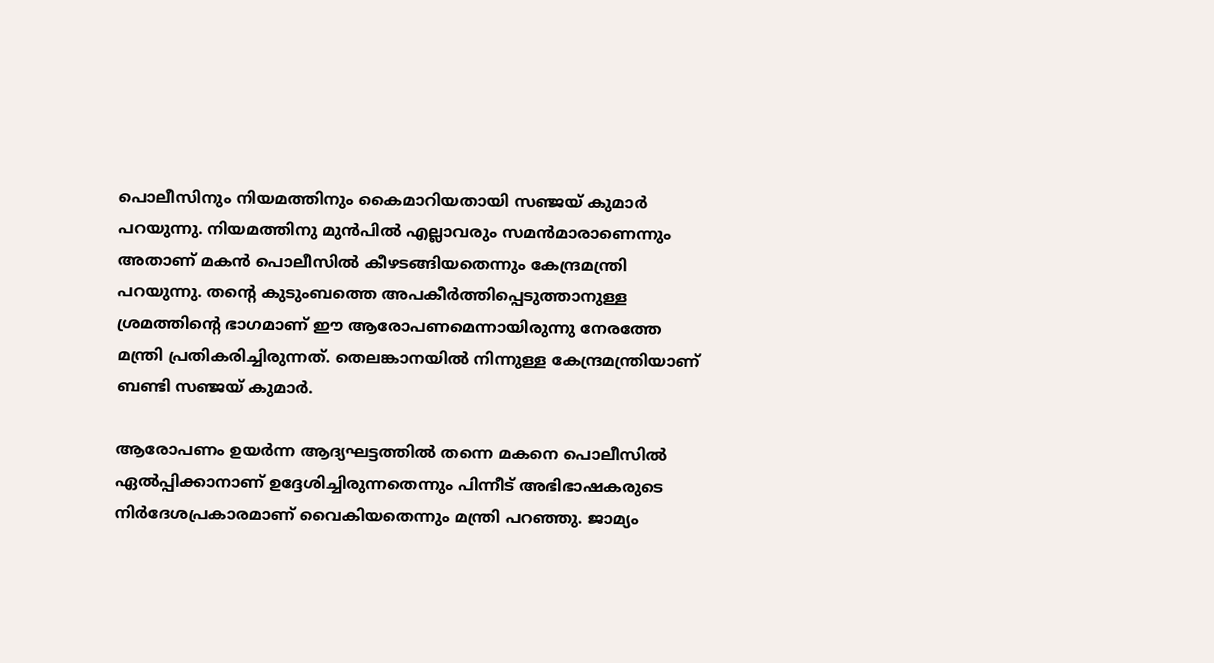പൊലീസിനും നിയമത്തിനും കൈമാറിയതായി സഞ്ജയ് കുമാര്‍ പറയുന്നു. നിയമത്തിനു മുന്‍പില്‍ എല്ലാവരും സമന്‍മാരാണെന്നും അതാണ് മകന്‍ പൊലീസില്‍ കീഴടങ്ങിയതെന്നും കേന്ദ്രമന്ത്രി പറയുന്നു. തന്റെ കുടുംബത്തെ അപകീര്‍ത്തിപ്പെടുത്താനുള്ള ശ്രമത്തിന്റെ ഭാഗമാണ് ഈ ആരോപണമെന്നായിരുന്നു നേരത്തേ മന്ത്രി പ്രതികരിച്ചിരുന്നത്. തെലങ്കാനയില്‍ നിന്നുള്ള കേന്ദ്രമന്ത്രിയാണ് ബണ്ടി സഞ്ജയ് കുമാര്‍.

ആരോപണം ഉയര്‍ന്ന ആദ്യഘട്ടത്തില്‍ തന്നെ മകനെ പൊലീസില്‍ ഏല്‍പ്പിക്കാനാണ് ഉദ്ദേശിച്ചിരുന്നതെന്നും പിന്നീട് അഭിഭാഷകരുടെ നിര്‍ദേശപ്രകാരമാണ് വൈകിയതെന്നും മന്ത്രി പറഞ്ഞു. ജാമ്യം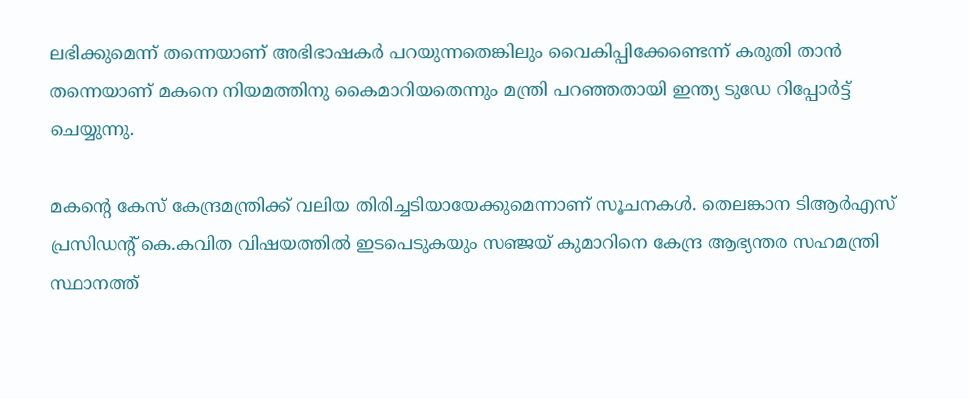ലഭിക്കുമെന്ന് തന്നെയാണ് അഭിഭാഷകര്‍ പറയുന്നതെങ്കിലും വൈകിപ്പിക്കേണ്ടെന്ന് കരുതി താന്‍ തന്നെയാണ് മകനെ നിയമത്തിനു കൈമാറിയതെന്നും മന്ത്രി പറ‍ഞ്ഞതായി ഇന്ത്യ ടുഡേ റിപ്പോര്‍ട്ട് ചെയ്യുന്നു.

മകന്റെ കേസ് കേന്ദ്രമന്ത്രിക്ക് വലിയ തിരിച്ചടിയായേക്കുമെന്നാണ് സൂചനകള്‍. തെലങ്കാന ടിആര്‍എസ് പ്രസിഡന്റ് കെ.കവിത വിഷയത്തില്‍ ഇടപെടുകയും സഞ്ജയ് കുമാറിനെ കേന്ദ്ര ആഭ്യന്തര സഹമന്ത്രി സ്ഥാനത്ത്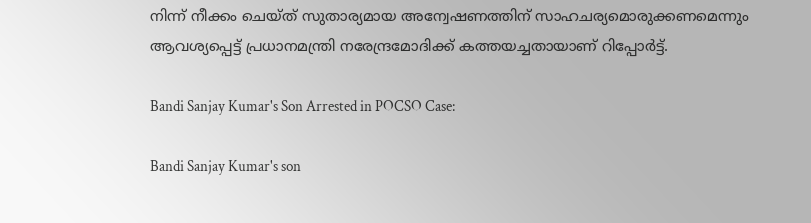നിന്ന് നീക്കം ചെയ്ത് സുതാര്യമായ അന്വേഷണത്തിന് സാഹചര്യമൊരുക്കണമെന്നും ആവശ്യപ്പെട്ട് പ്രധാനമന്ത്രി നരേന്ദ്രമോദിക്ക് കത്തയച്ചതായാണ് റിപ്പോര്‍ട്ട്.

Bandi Sanjay Kumar's Son Arrested in POCSO Case:

Bandi Sanjay Kumar's son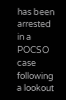has been arrested in a POCSO case following a lookout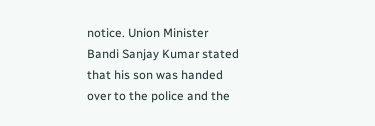notice. Union Minister Bandi Sanjay Kumar stated that his son was handed over to the police and the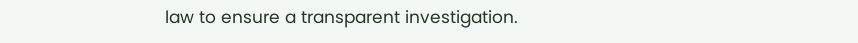law to ensure a transparent investigation.